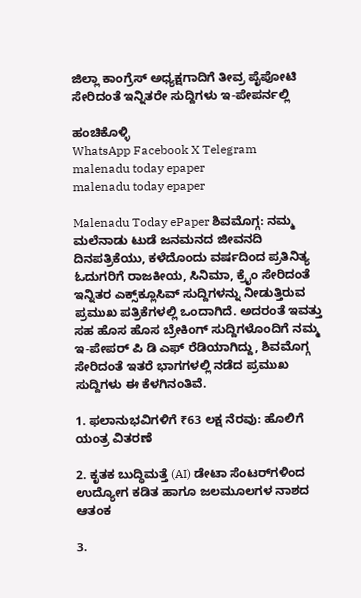ಜಿಲ್ಲಾ ಕಾಂಗ್ರೆಸ್ ಅಧ್ಯಕ್ಷಗಾದಿಗೆ ತೀವ್ರ ಪೈಪೋಟಿ ಸೇರಿದಂತೆ ಇನ್ನಿತರೇ ಸುದ್ದಿಗಳು ಇ-ಪೇಪರ್ನಲ್ಲಿ

ಹಂಚಿಕೊಳ್ಳಿ
WhatsApp Facebook X Telegram
malenadu today epaper
malenadu today epaper

Malenadu Today ePaper ಶಿವಮೊಗ್ಗ: ನಮ್ಮ ಮಲೆನಾಡು ಟುಡೆ ಜನಮನದ ಜೀವನದಿ ದಿನಪತ್ರಿಕೆಯು, ಕಳೆದೊಂದು ವರ್ಷದಿಂದ ಪ್ರತಿನಿತ್ಯ ಓದುಗರಿಗೆ ರಾಜಕೀಯ, ಸಿನಿಮಾ, ಕ್ರೈಂ ಸೇರಿದಂತೆ ಇನ್ನಿತರ ಎಕ್ಸ್‌ಕ್ಲೂಸಿವ್ ಸುದ್ದಿಗಳನ್ನು ನೀಡುತ್ತಿರುವ ಪ್ರಮುಖ ಪತ್ರಿಕೆಗಳಲ್ಲಿ ಒಂದಾಗಿದೆ. ಅದರಂತೆ ಇವತ್ತು ಸಹ ಹೊಸ ಹೊಸ ಬ್ರೇಕಿಂಗ್ ಸುದ್ದಿಗಳೊಂದಿಗೆ ನಮ್ಮ ಇ-ಪೇಪರ್ ಪಿ ಡಿ ಎಫ್ ರೆಡಿಯಾಗಿದ್ದು, ಶಿವಮೊಗ್ಗ ಸೇರಿದಂತೆ ಇತರೆ ಭಾಗಗಳಲ್ಲಿ ನಡೆದ ಪ್ರಮುಖ ಸುದ್ದಿಗಳು ಈ ಕೆಳಗಿನಂತಿವೆ.

1. ಫಲಾನುಭವಿಗಳಿಗೆ ₹63 ಲಕ್ಷ ನೆರವು: ಹೊಲಿಗೆ ಯಂತ್ರ ವಿತರಣೆ

2. ಕೃತಕ ಬುದ್ಧಿಮತ್ತೆ (AI) ಡೇಟಾ ಸೆಂಟರ್‌ಗಳಿಂದ ಉದ್ಯೋಗ ಕಡಿತ ಹಾಗೂ ಜಲಮೂಲಗಳ ನಾಶದ ಆತಂಕ

3.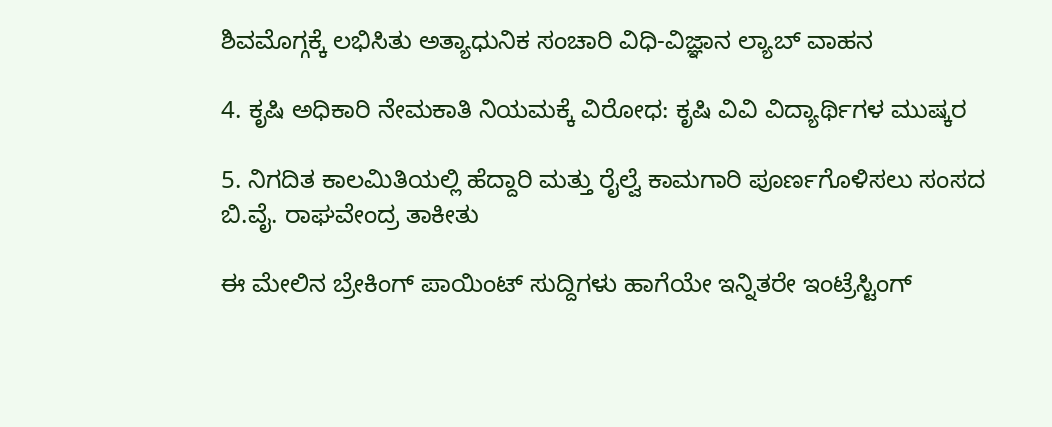ಶಿವಮೊಗ್ಗಕ್ಕೆ ಲಭಿಸಿತು ಅತ್ಯಾಧುನಿಕ ಸಂಚಾರಿ ವಿಧಿ-ವಿಜ್ಞಾನ ಲ್ಯಾಬ್ ವಾಹನ

4. ಕೃಷಿ ಅಧಿಕಾರಿ ನೇಮಕಾತಿ ನಿಯಮಕ್ಕೆ ವಿರೋಧ: ಕೃಷಿ ವಿವಿ ವಿದ್ಯಾರ್ಥಿಗಳ ಮುಷ್ಕರ

5. ನಿಗದಿತ ಕಾಲಮಿತಿಯಲ್ಲಿ ಹೆದ್ದಾರಿ ಮತ್ತು ರೈಲ್ವೆ ಕಾಮಗಾರಿ ಪೂರ್ಣಗೊಳಿಸಲು ಸಂಸದ ಬಿ.ವೈ. ರಾಘವೇಂದ್ರ ತಾಕೀತು

ಈ ಮೇಲಿನ ಬ್ರೇಕಿಂಗ್ ಪಾಯಿಂಟ್ ಸುದ್ದಿಗಳು ಹಾಗೆಯೇ ಇನ್ನಿತರೇ ಇಂಟ್ರೆಸ್ಟಿಂಗ್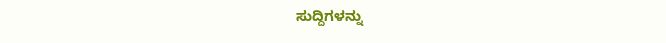ಸುದ್ದಿಗಳನ್ನು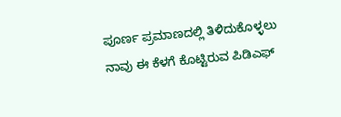ಪೂರ್ಣ ಪ್ರಮಾಣದಲ್ಲಿ ತಿಳಿದುಕೊಳ್ಳಲು ನಾವು ಈ ಕೆಳಗೆ ಕೊಟ್ಟಿರುವ ಪಿಡಿಎಫ್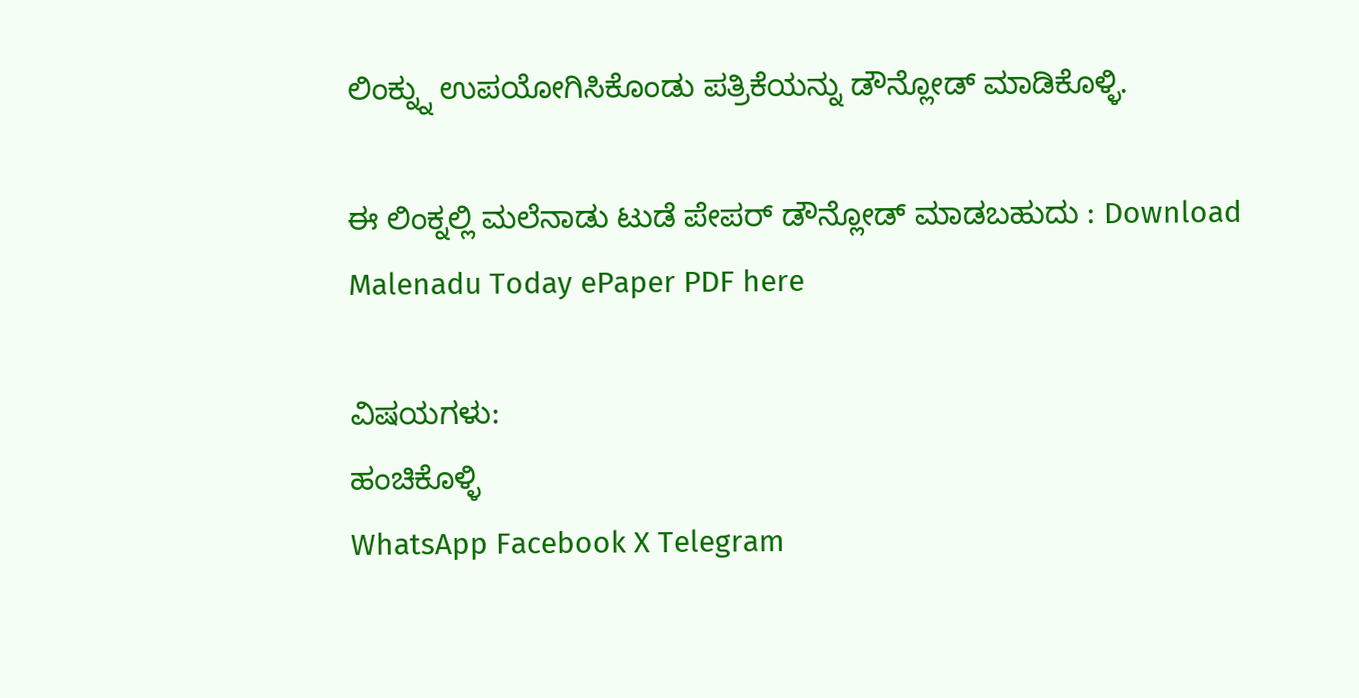ಲಿಂಕ್ನ್ನು ಉಪಯೋಗಿಸಿಕೊಂಡು ಪತ್ರಿಕೆಯನ್ನು ಡೌನ್ಲೋಡ್ ಮಾಡಿಕೊಳ್ಳಿ.

ಈ ಲಿಂಕ್ನಲ್ಲಿ ಮಲೆನಾಡು ಟುಡೆ ಪೇಪರ್ ಡೌನ್ಲೋಡ್ ಮಾಡಬಹುದು : Download Malenadu Today ePaper PDF here

ವಿಷಯಗಳು:
ಹಂಚಿಕೊಳ್ಳಿ
WhatsApp Facebook X Telegram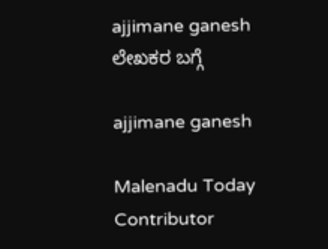ajjimane ganesh
ಲೇಖಕರ ಬಗ್ಗೆ

ajjimane ganesh

Malenadu Today Contributor